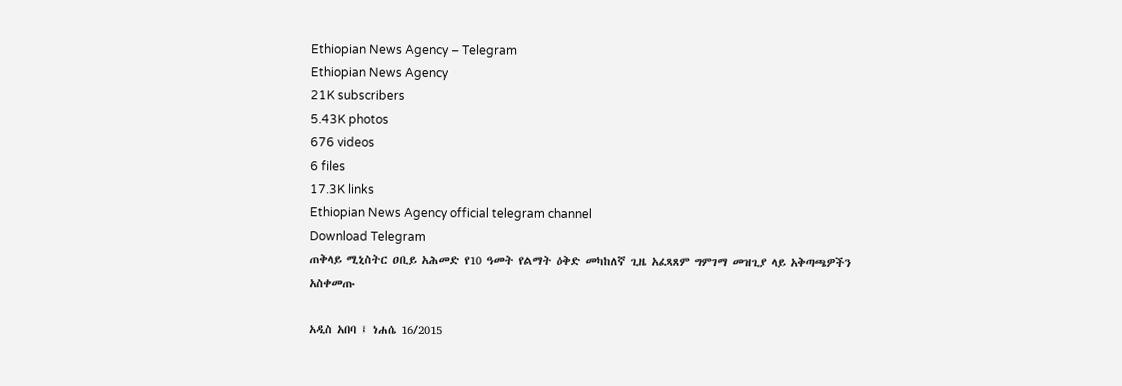Ethiopian News Agency – Telegram
Ethiopian News Agency
21K subscribers
5.43K photos
676 videos
6 files
17.3K links
Ethiopian News Agency official telegram channel
Download Telegram
ጠቅላይ ሚኒስትር ዐቢይ አሕመድ የ10 ዓመት የልማት ዕቅድ መካከለኛ ጊዜ አፈጻጸም ግምገማ መዝጊያ ላይ አቅጣጫዎችን አስቀመጡ

አዲስ አበባ ፤ ነሐሴ 16/2015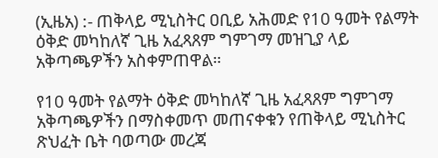(ኢዜአ) :- ጠቅላይ ሚኒስትር ዐቢይ አሕመድ የ10 ዓመት የልማት ዕቅድ መካከለኛ ጊዜ አፈጻጸም ግምገማ መዝጊያ ላይ አቅጣጫዎችን አስቀምጠዋል።

የ10 ዓመት የልማት ዕቅድ መካከለኛ ጊዜ አፈጻጸም ግምገማ አቅጣጫዎችን በማስቀመጥ መጠናቀቁን የጠቅላይ ሚኒስትር ጽህፈት ቤት ባወጣው መረጃ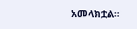አመላክቷል።